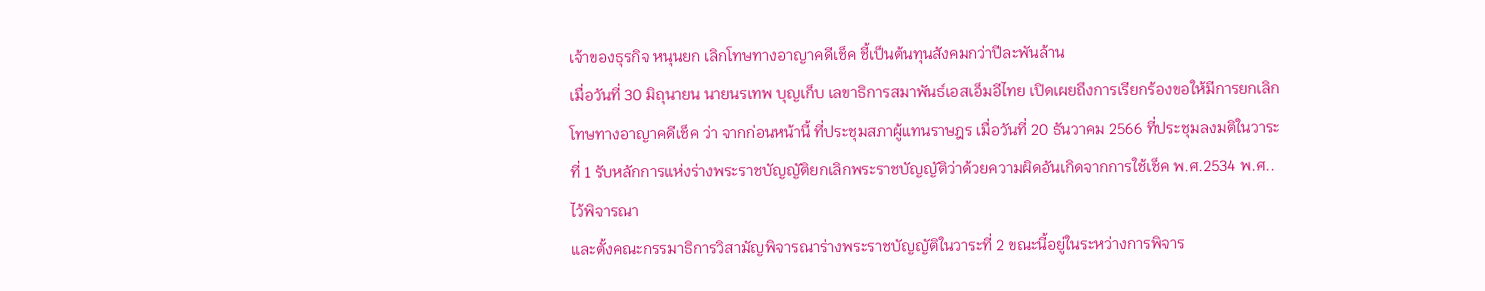เจ้าของธุรกิจ หนุนยก เลิกโทษทางอาญาคดีเช็ค ชี้เป็นต้นทุนสังคมกว่าปีละพันล้าน
เมื่อวันที่ 30 มิถุนายน นายนรเทพ บุญเก็บ เลขาธิการสมาพันธ์เอสเอ็มอีไทย เปิดเผยถึงการเรียกร้องขอให้มีการยกเลิกโทษทางอาญาคดีเช็ค ว่า จากก่อนหน้านี้ ที่ประชุมสภาผู้แทนราษฎร เมื่อวันที่ 20 ธันวาคม 2566 ที่ประชุมลงมติในวาระที่ 1 รับหลักการแห่งร่างพระราชบัญญัติยกเลิกพระราชบัญญัติว่าด้วยความผิดอันเกิดจากการใช้เช็ค พ.ศ.2534 พ.ศ.. ไว้พิจารณา
และตั้งคณะกรรมาธิการวิสามัญพิจารณาร่างพระราชบัญญัติในวาระที่ 2 ขณะนี้อยู่ในระหว่างการพิจาร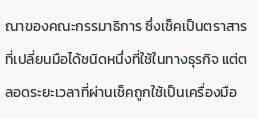ณาของคณะกรรมาธิการ ซึ่งเช็คเป็นตราสารที่เปลี่ยนมือได้ชนิดหนึ่งที่ใช้ในทางธุรกิจ แต่ตลอดระยะเวลาที่ผ่านเช็คถูกใช้เป็นเครื่องมือ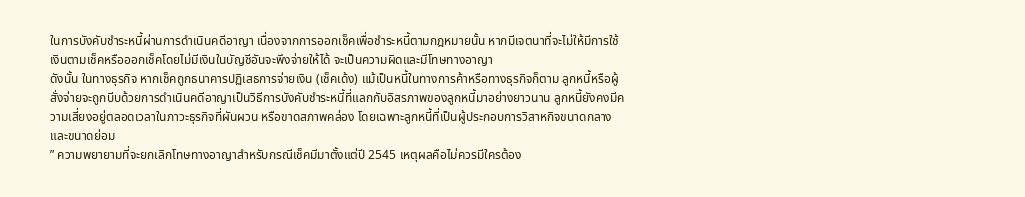ในการบังคับชำระหนี้ผ่านการดำเนินคดีอาญา เนื่องจากการออกเช็คเพื่อชำระหนี้ตามกฎหมายนั้น หากมีเจตนาที่จะไม่ให้มีการใช้เงินตามเช็คหรือออกเช็คโดยไม่มีเงินในบัญชีอันจะพึงจ่ายให้ได้ จะเป็นความผิดและมีโทษทางอาญา
ดังนั้น ในทางธุรกิจ หากเช็คถูกธนาคารปฏิเสธการจ่ายเงิน (เช็คเด้ง) แม้เป็นหนี้ในทางการค้าหรือทางธุรกิจก็ตาม ลูกหนี้หรือผู้สั่งจ่ายจะถูกบีบด้วยการดำเนินคดีอาญาเป็นวิธีการบังคับชำระหนี้ที่แลกกับอิสรภาพของลูกหนี้มาอย่างยาวนาน ลูกหนี้ยังคงมีความเสี่ยงอยู่ตลอดเวลาในภาวะธุรกิจที่ผันผวน หรือขาดสภาพคล่อง โดยเฉพาะลูกหนี้ที่เป็นผู้ประกอบการวิสาหกิจขนาดกลางและขนาดย่อม
” ความพยายามที่จะยกเลิกโทษทางอาญาสำหรับกรณีเช็คมีมาตั้งแต่ปี 2545 เหตุผลคือไม่ควรมีใครต้อง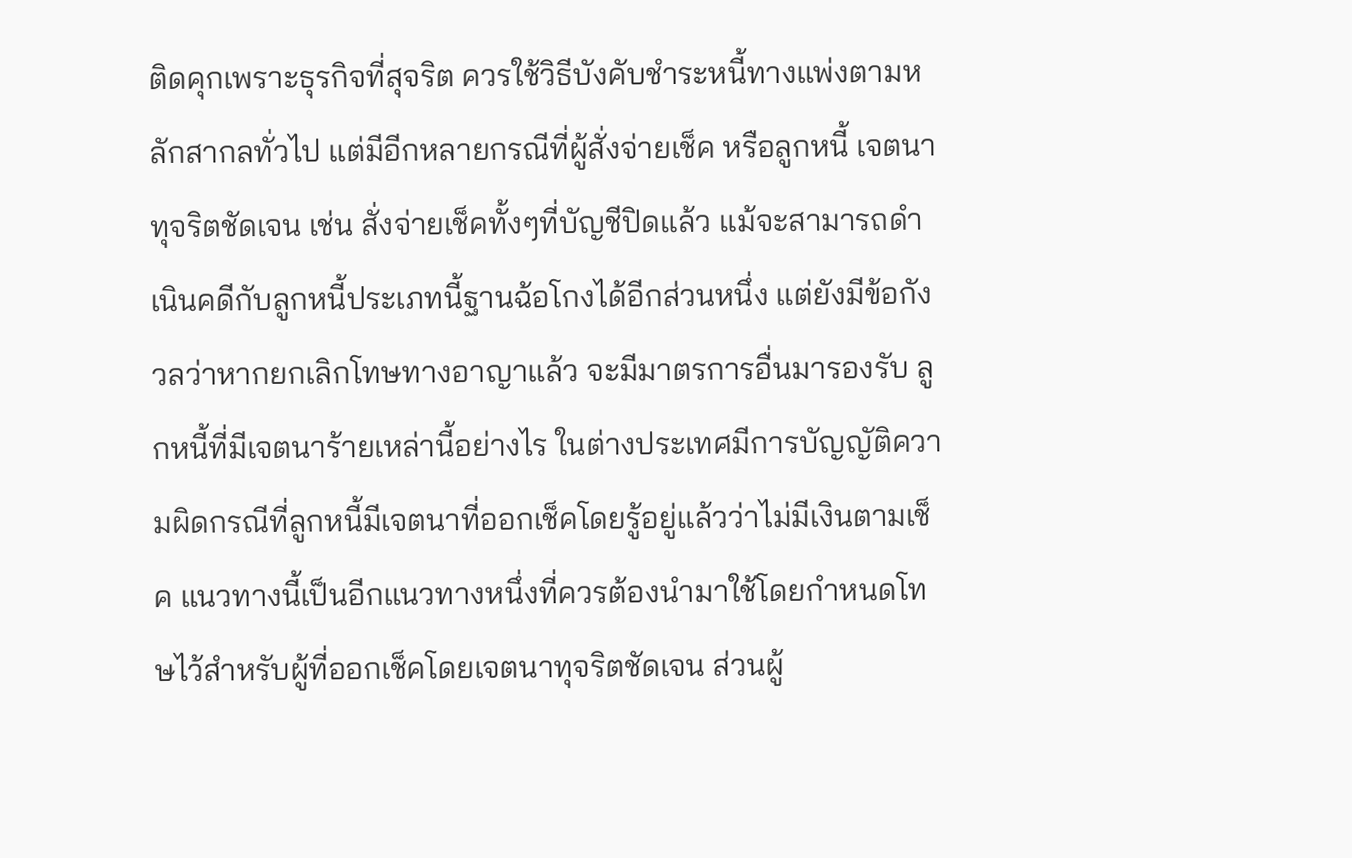ติดคุกเพราะธุรกิจที่สุจริต ควรใช้วิธีบังคับชำระหนี้ทางแพ่งตามหลักสากลทั่วไป แต่มีอีกหลายกรณีที่ผู้สั่งจ่ายเช็ค หรือลูกหนี้ เจตนาทุจริตชัดเจน เช่น สั่งจ่ายเช็คทั้งๆที่บัญชีปิดแล้ว แม้จะสามารถดำเนินคดีกับลูกหนี้ประเภทนี้ฐานฉ้อโกงได้อีกส่วนหนึ่ง แต่ยังมีข้อกังวลว่าหากยกเลิกโทษทางอาญาแล้ว จะมีมาตรการอื่นมารองรับ ลูกหนี้ที่มีเจตนาร้ายเหล่านี้อย่างไร ในต่างประเทศมีการบัญญัติความผิดกรณีที่ลูกหนี้มีเจตนาที่ออกเช็คโดยรู้อยู่แล้วว่าไม่มีเงินตามเช็ค แนวทางนี้เป็นอีกแนวทางหนึ่งที่ควรต้องนำมาใช้โดยกำหนดโทษไว้สำหรับผู้ที่ออกเช็คโดยเจตนาทุจริตชัดเจน ส่วนผู้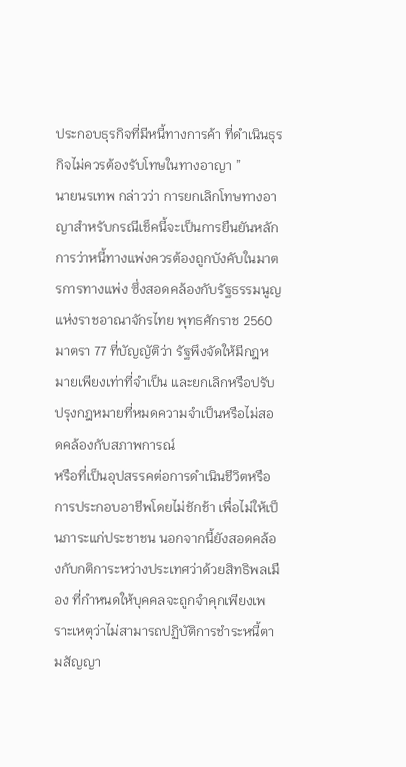ประกอบธุรกิจที่มีหนี้ทางการค้า ที่ดำเนินธุรกิจไม่ควรต้องรับโทษในทางอาญา ”
นายนรเทพ กล่าวว่า การยกเลิกโทษทางอาญาสำหรับกรณีเช็คนี้จะเป็นการยืนยันหลักการว่าหนี้ทางแพ่งควรต้องถูกบังคับในมาตรการทางแพ่ง ซึ่งสอดคล้องกับรัฐธรรมนูญแห่งราชอาณาจักรไทย พุทธศักราช 2560 มาตรา 77 ที่บัญญัติว่า รัฐพึงจัดให้มีกฎหมายเพียงเท่าที่จำเป็น และยกเลิกหรือปรับปรุงกฎหมายที่หมดความจำเป็นหรือไม่สอดคล้องกับสภาพการณ์
หรือที่เป็นอุปสรรคต่อการดำเนินชีวิตหรือการประกอบอาชีพโดยไม่ชักช้า เพื่อไม่ให้เป็นภาระแก่ประชาชน นอกจากนี้ยังสอดคล้องกับกติการะหว่างประเทศว่าด้วยสิทธิพลเมือง ที่กำหนดให้บุคคลจะถูกจำคุกเพียงเพราะเหตุว่าไม่สามารถปฏิบัติการชำระหนี้ตามสัญญา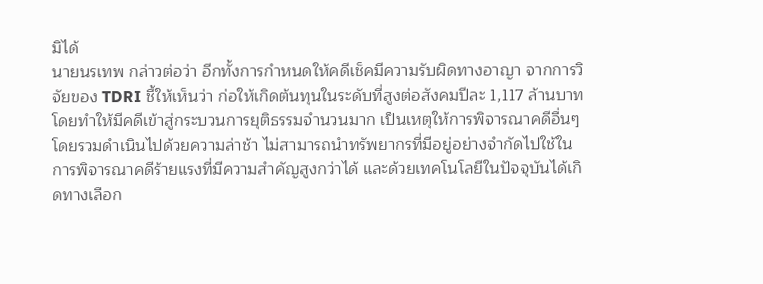มิได้
นายนรเทพ กล่าวต่อว่า อีกทั้งการกำหนดให้คดีเช็คมีความรับผิดทางอาญา จากการวิจัยของ TDRI ชี้ให้เห็นว่า ก่อให้เกิดต้นทุนในระดับที่สูงต่อสังคมปีละ 1,117 ล้านบาท โดยทำให้มีคดีเข้าสู่กระบวนการยุติธรรมจำนวนมาก เป็นเหตุให้การพิจารณาคดีอื่นๆโดยรวมดำเนินไปด้วยความล่าช้า ไม่สามารถนำทรัพยากรที่มีอยู่อย่างจำกัดไปใช้ในการพิจารณาคดีร้ายแรงที่มีความสำคัญสูงกว่าได้ และด้วยเทคโนโลยีในปัจจุบันได้เกิดทางเลือก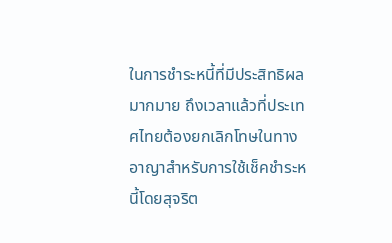ในการชำระหนี้ที่มีประสิทธิผลมากมาย ถึงเวลาแล้วที่ประเทศไทยต้องยกเลิกโทษในทางอาญาสำหรับการใช้เช็คชำระหนี้โดยสุจริต